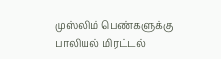முஸ்லிம் பெண்களுக்கு பாலியல் மிரட்டல்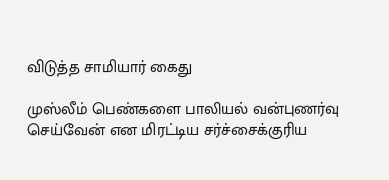விடுத்த சாமியார் கைது

முஸ்லீம் பெண்களை பாலியல் வன்புணர்வு செய்வேன் என மிரட்டிய சர்ச்சைக்குரிய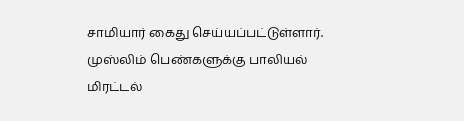சாமியார் கைது செய்யப்பட்டுள்ளார்.
முஸ்லிம் பெண்களுக்கு பாலியல் மிரட்டல்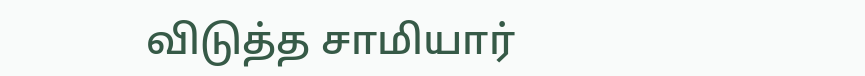விடுத்த சாமியார்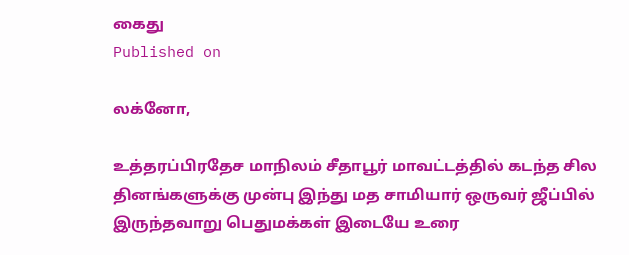கைது
Published on

லக்னோ,

உத்தரப்பிரதேச மாநிலம் சீதாபூர் மாவட்டத்தில் கடந்த சில தினங்களுக்கு முன்பு இந்து மத சாமியார் ஒருவர் ஜீப்பில் இருந்தவாறு பெதுமக்கள் இடையே உரை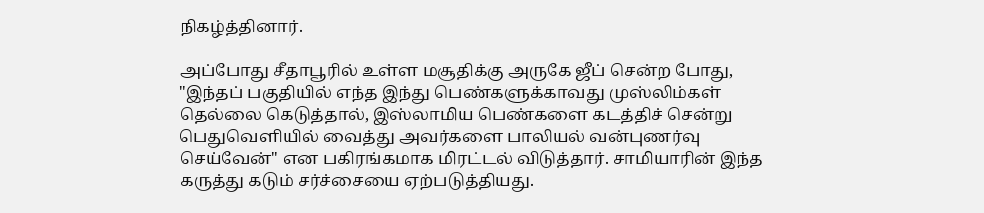நிகழ்த்தினார்.

அப்போது சீதாபூரில் உள்ள மசூதிக்கு அருகே ஜீப் சென்ற போது, "இந்தப் பகுதியில் எந்த இந்து பெண்களுக்காவது முஸ்லிம்கள் தெல்லை கெடுத்தால், இஸ்லாமிய பெண்களை கடத்திச் சென்று பெதுவெளியில் வைத்து அவர்களை பாலியல் வன்புணர்வு செய்வேன்" என பகிரங்கமாக மிரட்டல் விடுத்தார். சாமியாரின் இந்த கருத்து கடும் சர்ச்சையை ஏற்படுத்தியது.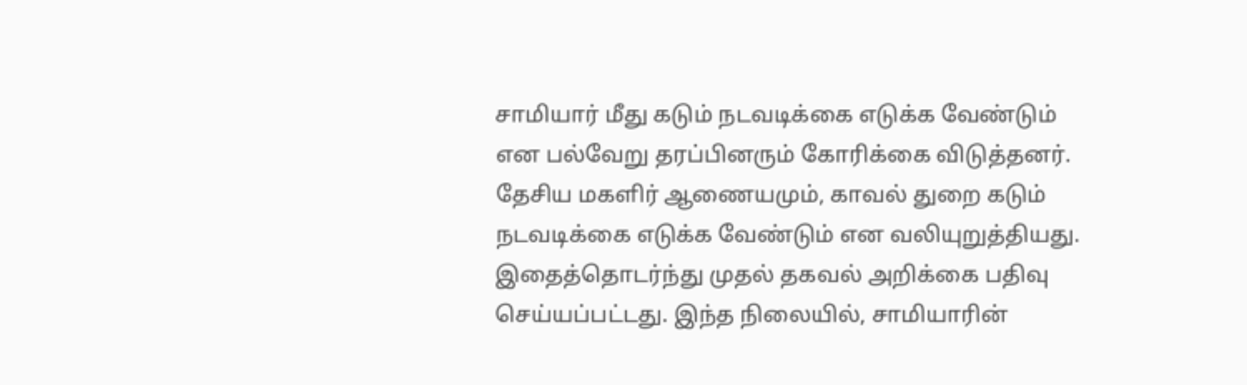சாமியார் மீது கடும் நடவடிக்கை எடுக்க வேண்டும் என பல்வேறு தரப்பினரும் கோரிக்கை விடுத்தனர். தேசிய மகளிர் ஆணையமும், காவல் துறை கடும் நடவடிக்கை எடுக்க வேண்டும் என வலியுறுத்தியது. இதைத்தொடர்ந்து முதல் தகவல் அறிக்கை பதிவு செய்யப்பட்டது. இந்த நிலையில், சாமியாரின்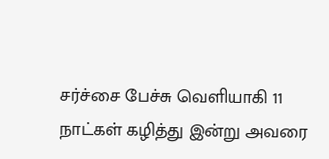சர்ச்சை பேச்சு வெளியாகி 11 நாட்கள் கழித்து இன்று அவரை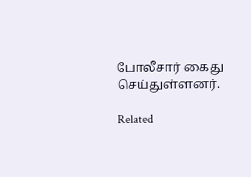போலீசார் கைது செய்துள்ளனர்.

Related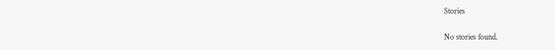Stories

No stories found.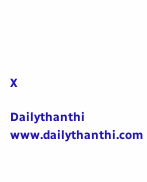X

Dailythanthi
www.dailythanthi.com